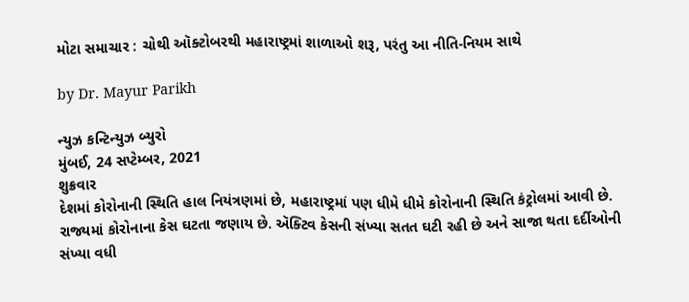મોટા સમાચાર : ચોથી ઑક્ટોબરથી મહારાષ્ટ્રમાં શાળાઓ શરૂ, પરંતુ આ નીતિ-નિયમ સાથે

by Dr. Mayur Parikh

ન્યુઝ કન્ટિન્યુઝ બ્યુરો
મુંબઈ, 24 સપ્ટેમ્બર, 2021
શુક્રવાર
દેશમાં કોરોનાની સ્થિતિ હાલ નિયંત્રણમાં છે, મહારાષ્ટ્રમાં પણ ધીમે ધીમે કોરોનાની સ્થિતિ કંટ્રોલમાં આવી છે.
રાજ્યમાં કોરોનાના કેસ ઘટતા જણાય છે. ઍક્ટિવ કેસની સંખ્યા સતત ઘટી રહી છે અને સાજા થતા દર્દીઓની સંખ્યા વધી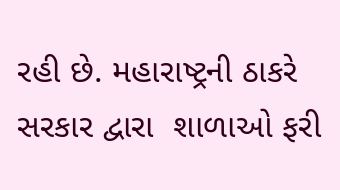રહી છે. મહારાષ્ટ્રની ઠાકરે સરકાર દ્વારા  શાળાઓ ફરી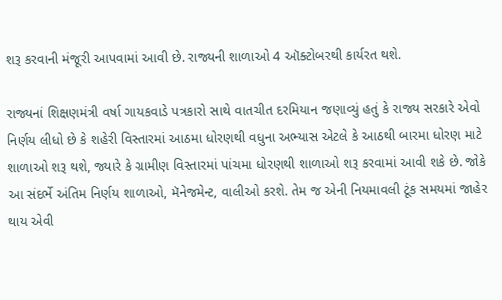શરૂ કરવાની મંજૂરી આપવામાં આવી છે. રાજ્યની શાળાઓ 4 ઑક્ટોબરથી કાર્યરત થશે.

રાજ્યનાં શિક્ષણમંત્રી વર્ષા ગાયકવાડે પત્રકારો સાથે વાતચીત દરમિયાન જણાવ્યું હતું કે રાજ્ય સરકારે એવો નિર્ણય લીધો છે કે શહેરી વિસ્તારમાં આઠમા ધોરણથી વધુના અભ્યાસ એટલે કે આઠથી બારમા ધોરણ માટે શાળાઓ શરૂ થશે, જ્યારે કે ગ્રામીણ વિસ્તારમાં પાંચમા ધોરણથી શાળાઓ શરૂ કરવામાં આવી શકે છે. જોકે આ સંદર્ભે અંતિમ નિર્ણય શાળાઓ, મૅનેજમેન્ટ, વાલીઓ કરશે. તેમ જ એની નિયમાવલી ટૂંક સમયમાં જાહેર થાય એવી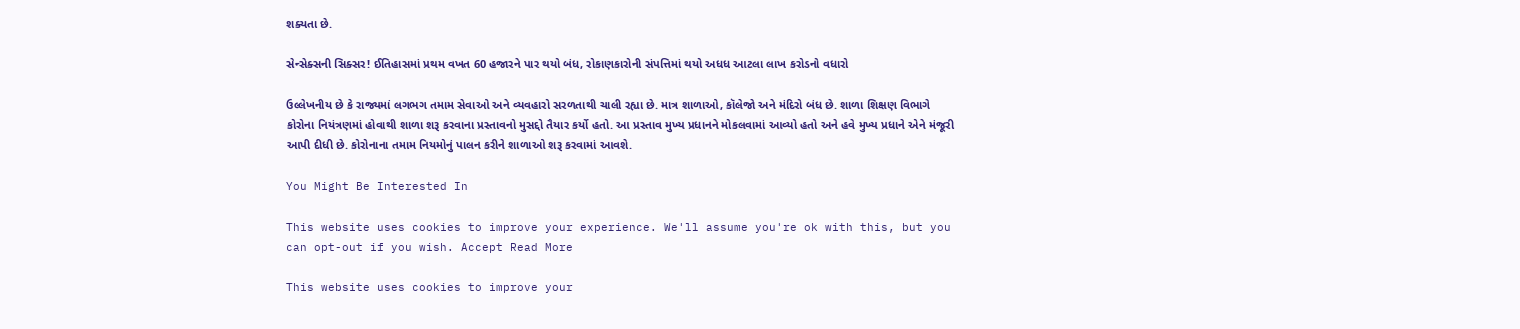શક્યતા છે.

સેન્સેક્સની સિક્સર! ઈતિહાસમાં પ્રથમ વખત 60 હજારને પાર થયો બંધ, રોકાણકારોની સંપત્તિમાં થયો અધધ આટલા લાખ કરોડનો વધારો

ઉલ્લેખનીય છે કે રાજ્યમાં લગભગ તમામ સેવાઓ અને વ્યવહારો સરળતાથી ચાલી રહ્યા છે. માત્ર શાળાઓ, કૉલેજો અને મંદિરો બંધ છે. શાળા શિક્ષણ વિભાગે કોરોના નિયંત્રણમાં હોવાથી શાળા શરૂ કરવાના પ્રસ્તાવનો મુસદ્દો તૈયાર કર્યો હતો. આ પ્રસ્તાવ મુખ્ય પ્રધાનને મોકલવામાં આવ્યો હતો અને હવે મુખ્ય પ્રધાને એને મંજૂરી આપી દીધી છે. કોરોનાના તમામ નિયમોનું પાલન કરીને શાળાઓ શરૂ કરવામાં આવશે.

You Might Be Interested In

This website uses cookies to improve your experience. We'll assume you're ok with this, but you can opt-out if you wish. Accept Read More

This website uses cookies to improve your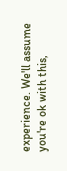experience. We'll assume you're ok with this,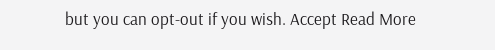but you can opt-out if you wish. Accept Read More